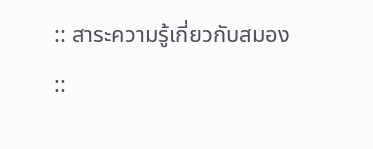:: สาระความรู้เกี่ยวกับสมอง ::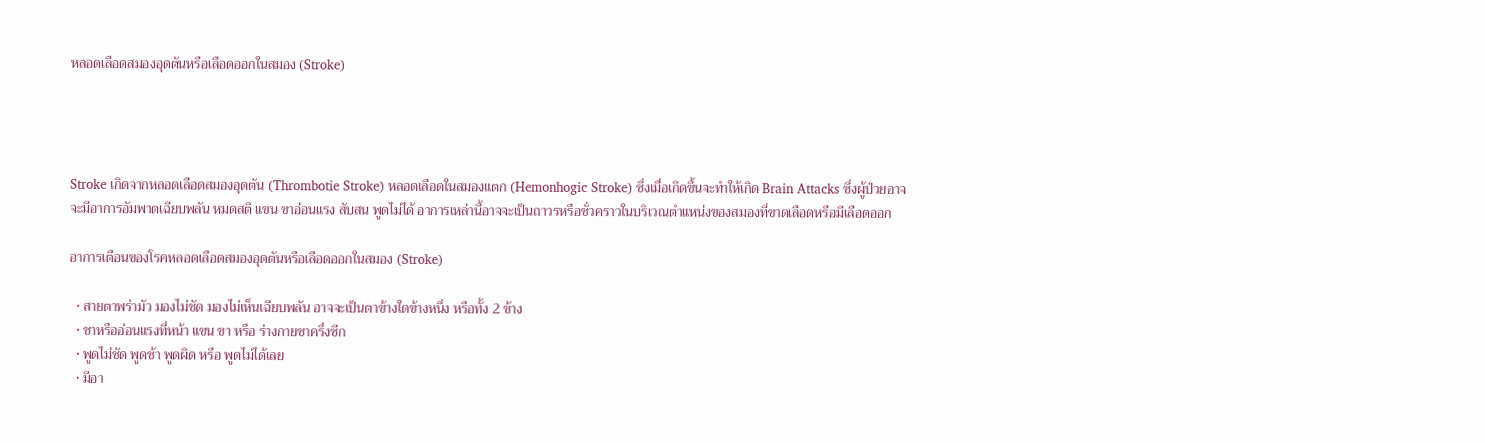หลอดเลือดสมองอุดตันหรือเลือดออกในสมอง (Stroke)




Stroke เกิดจากหลอดเลือดสมองอุดตัน (Thrombotie Stroke) หลอดเลือดในสมองแตก (Hemonhogic Stroke) ซึ่งเมื่อเกิดขึ้นจะทำให้เกิด Brain Attacks ซึ่งผู้ป่วยอาจจะมีอาการอัมพาตเฉียบพลัน หมดสติ แขน ขาอ่อนแรง สับสน พูดไม่ได้ อาการเหล่านี้อาจจะเป็นถาวรหรือชั่วคราวในบริเวณตำแหน่งของสมองที่ขาดเลือดหรือมีเลือดออก

อาการเตือนของโรคหลอดเลือดสมองอุดตันหรือเลือดออกในสมอง (Stroke)

  • สายตาพร่ามัว มองไม่ชัด มองไม่เห็นเฉียบพลัน อาจจะเป็นตาข้างใดข้างหนึ่ง หรือทั้ง 2 ข้าง
  • ชาหรืออ่อนแรงที่หน้า แขน ขา หรือ ร่างกายชาครึ่งซีก
  • พูดไม่ชัด พูดช้า พูดผิด หรือ พูดไม่ได้เลย
  • มีอา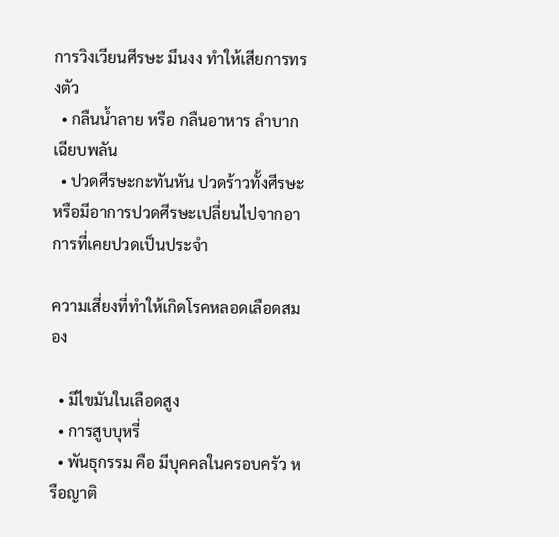การวิงเวียนศีรษะ มึนงง ทำให้เสียการทรงตัว
  • กลืนน้ำลาย หรือ กลืนอาหาร ลำบากเฉียบพลัน
  • ปวดศีรษะกะทันหัน ปวดร้าวทั้งศีรษะ หรือมีอาการปวดศีรษะเปลี่ยนไปจากอาการที่เคยปวดเป็นประจำ

ความเสี่ยงที่ทำให้เกิดโรคหลอดเลือดสมอง

  • มีไขมันในเลือดสูง
  • การสูบบุหรี่
  • พันธุกรรม คือ มีบุคคลในครอบครัว หรือญาติ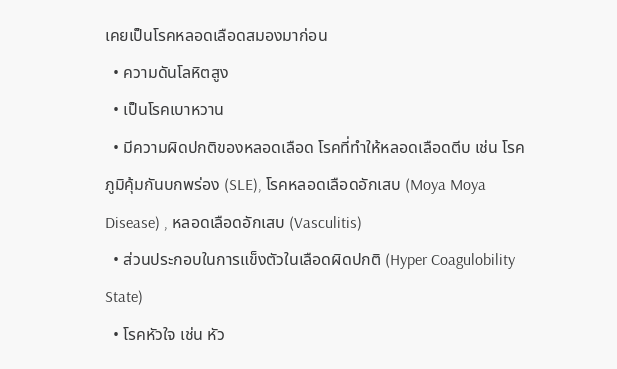เคยเป็นโรคหลอดเลือดสมองมาก่อน
  • ความดันโลหิตสูง
  • เป็นโรคเบาหวาน
  • มีความผิดปกติของหลอดเลือด โรคที่ทำให้หลอดเลือดตีบ เช่น โรคภูมิคุ้มกันบกพร่อง (SLE), โรคหลอดเลือดอักเสบ (Moya Moya Disease) , หลอดเลือดอักเสบ (Vasculitis)
  • ส่วนประกอบในการแข็งตัวในเลือดผิดปกติ (Hyper Coagulobility State)
  • โรคหัวใจ เช่น หัว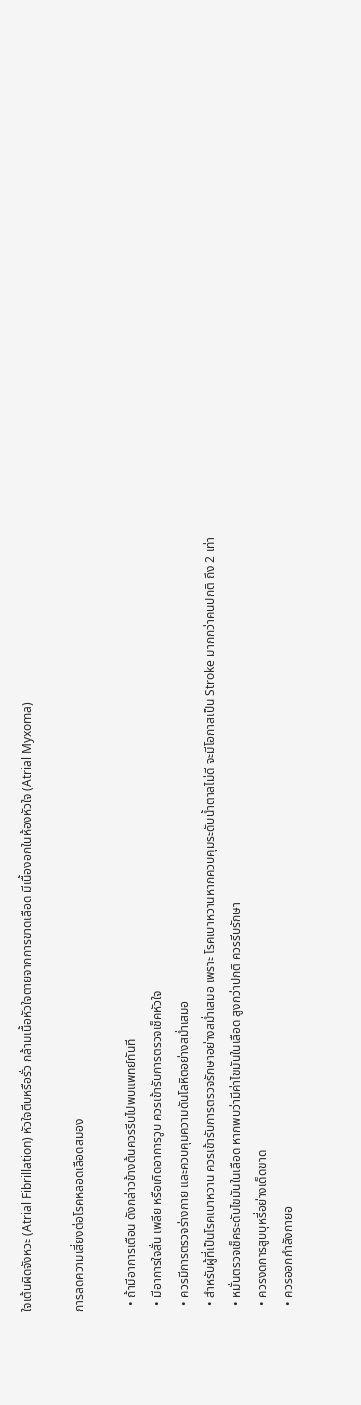ใจเต้นผิดจังหวะ (Atrial Fibrillation) หัวใจตีบหรือรั่ว กล้ามเนื้อหัวใจตายจากการขาดเลือด มีเนื้องอกในห้องหัวใจ (Atrial Myxoma)

การลดความเสี่ยงต่อโรคหลอดเลือดสมอง

  • ถ้ามีอาการเตือน ดังกล่าวข้างต้นควรรีบไปพบแพทย์ทันที
  • มีอาการใจสั่น เพลีย หรือเกิดอาการวูบ ควรเข้ารับการตรวจเช็คหัวใจ
  • ควรมีการตรวจร่างกาย และควบคุมความดันโลหิตอย่างสม่ำเสมอ
  • สำหรับผู้ที่เป็นโรคเบาหวาน ควรเข้ารับการตรวจรักษาอย่างสม่ำเสมอ เพราะ โรคเบาหวานหากควบคุมระดับน้ำตาลไม่ดี จะมีโอกาสเป็น Stroke มากกว่าคนปกติ ถึง 2 เท่า
  • หมั่นตรวจเช็คระดับไขมันในเลือด หากพบว่ามีค่าไขมันในเลือด สูงกว่าปกติ ควรรีบรักษา
  • ควรงดการสูบบุหรี่อย่างเด็ดขาด
  • ควรออกกำลังกายอ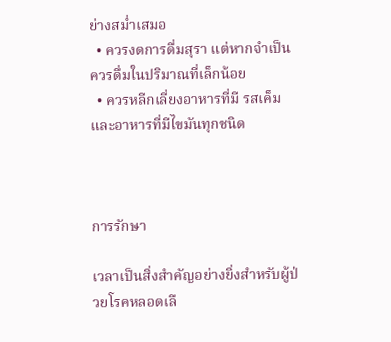ย่างสม่ำเสมอ
  • ควรงดการดื่มสุรา แต่หากจำเป็น ควรดื่มในปริมาณที่เล็กน้อย
  • ควรหลีกเลี่ยงอาหารที่มี รสเค็ม และอาหารที่มีไขมันทุกชนิด



การรักษา

เวลาเป็นสิ่งสำคัญอย่างยิ่งสำหรับผู้ป่วยโรคหลอดเลื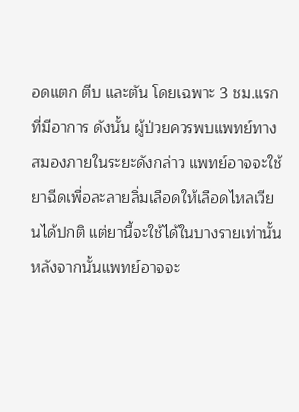อดแตก ตีบ และตัน โดยเฉพาะ 3 ชม.แรกที่มีอาการ ดังนั้น ผู้ป่วยควรพบแพทย์ทางสมองภายในระยะดังกล่าว แพทย์อาจจะใช้ยาฉีดเพื่อละลายลิ่มเลือดให้เลือดไหลเวียนได้ปกติ แต่ยานี้จะใช้ได้ในบางรายเท่านั้น หลังจากนั้นแพทย์อาจจะ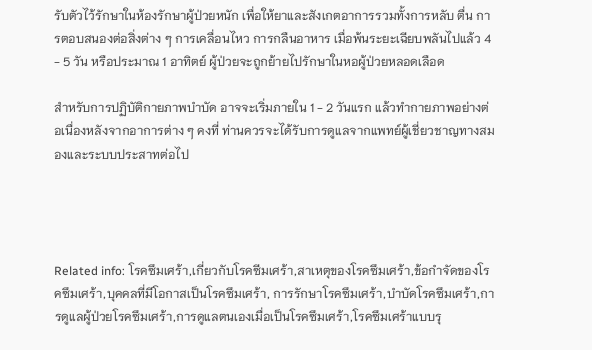รับตัวไว้รักษาในห้องรักษาผู้ป่วยหนัก เพื่อให้ยาและสังเกตอาการรวมทั้งการหลับ ตื่น การตอบสนองต่อสิ่งต่าง ๆ การเคลื่อนไหว การกลืนอาหาร เมื่อพ้นระยะเฉียบพลันไปแล้ว 4 - 5 วัน หรือประมาณ 1 อาทิตย์ ผู้ป่วยจะถูกย้ายไปรักษาในหอผู้ป่วยหลอดเลือด

สำหรับการปฏิบัติกายภาพบำบัด อาจจะเริ่มภายใน 1 - 2 วันแรก แล้วทำกายภาพอย่างต่อเนื่องหลังจากอาการต่าง ๆ คงที่ ท่านควรจะได้รับการดูแลจากแพทย์ผู้เชี่ยวชาญทางสมองและระบบประสาทต่อไป




Related info: โรคซึมเศร้า,เกี่ยวกับโรคซีมเศร้า,สาเหตุของโรคซึมเศร้า,ข้อกำจัดของโรคซึมเศร้า,บุคคลที่มีโอกาสเป็นโรคซึมเศร้า, การรักษาโรคซึมเศร้า,บำบัดโรคซึมเศร้า,การดูแลผู้ป่วยโรคซึมเศร้า,การดูแลตนเองเมื่อเป็นโรคซึมเศร้า,โรคซึมเศร้าแบบรุ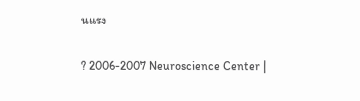นแรง

? 2006-2007 Neuroscience Center |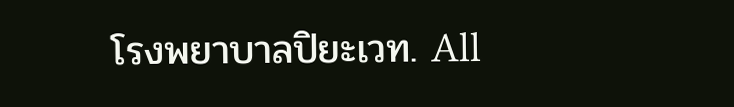โรงพยาบาลปิยะเวท. All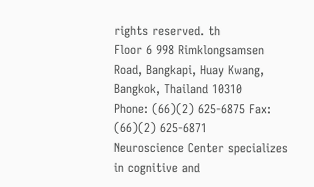rights reserved. th
Floor 6 998 Rimklongsamsen Road, Bangkapi, Huay Kwang, Bangkok, Thailand 10310
Phone: (66)(2) 625-6875 Fax: (66)(2) 625-6871
Neuroscience Center specializes in cognitive and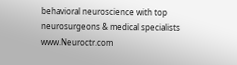behavioral neuroscience with top neurosurgeons & medical specialists www.Neuroctr.com